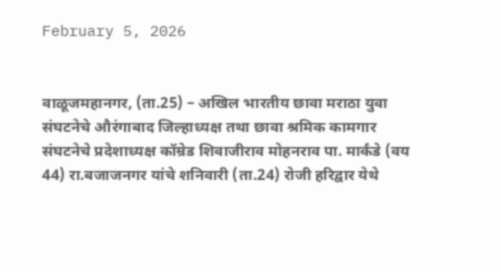February 5, 2026


वाळूजमहानगर, (ता.25) – अखिल भारतीय छावा मराठा युवा संघटनेचे औरंगाबाद जिल्हाध्यक्ष तथा छावा श्रमिक कामगार संघटनेचे प्रदेशाध्यक्ष कॉम्रेड शिवाजीराव मोहनराव पा. मार्कंडे (वय 44) रा.बजाजनगर यांचे शनिवारी (ता.24) रोजी हरिद्वार येथे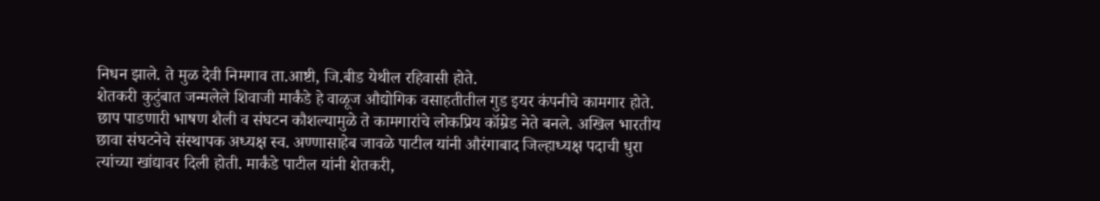निधन झाले. ते ‌‌‌‌‌‌‌मुळ देवी निमगाव ता.आष्टी, जि.बीड येथील रहिवासी होते.
शेतकरी कुटुंबात जन्मलेले शिवाजी मार्कंडे हे वाळूज औद्योगिक वसाहतीतील गुड इयर कंपनीचे कामगार होते. छाप पाडणारी भाषण शैली व संघटन कौशल्यामुळे ते कामगारांचे लोकप्रिय कॉम्रेड नेते बनले. अखिल भारतीय छावा संघटनेचे संस्थापक अध्यक्ष स्व. अण्णासाहेब जावळे पाटील यांनी औरंगाबाद जिल्हाध्यक्ष पदाची धुरा त्यांच्या खांद्यावर दिली होती. मार्कंडे पाटील यांनी शेतकरी,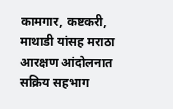कामगार, कष्टकरी, माथाडी यांसह मराठा आरक्षण आंदोलनात सक्रिय सहभाग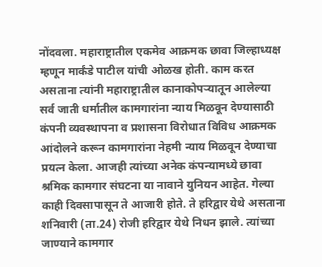नोंदवला. महाराष्ट्रातील एकमेव आक्रमक छावा जिल्हाध्यक्ष म्हणून मार्कंडे पाटील यांची ओळख होती. काम करत असताना त्यांनी महाराष्ट्रातील कानाकोपऱ्यातून आलेल्या सर्व जाती धर्मातील कामगारांना न्याय मिळवून देण्यासाठी कंपनी व्यवस्थापना व प्रशासना विरोधात विविध आक्रमक आंदोलने करून कामगारांना नेहमी न्याय मिळवून देण्याचा प्रयत्न केला. आजही त्यांच्या अनेक कंपन्यामध्ये छावा श्रमिक कामगार संघटना या नावाने युनियन आहेत. गेल्या काही दिवसापासून ते आजारी होते. ते हरिद्वार येथे असताना शनिवारी (ता.24) रोजी हरिद्वार येथे निधन झाले. त्यांच्या जाण्याने कामगार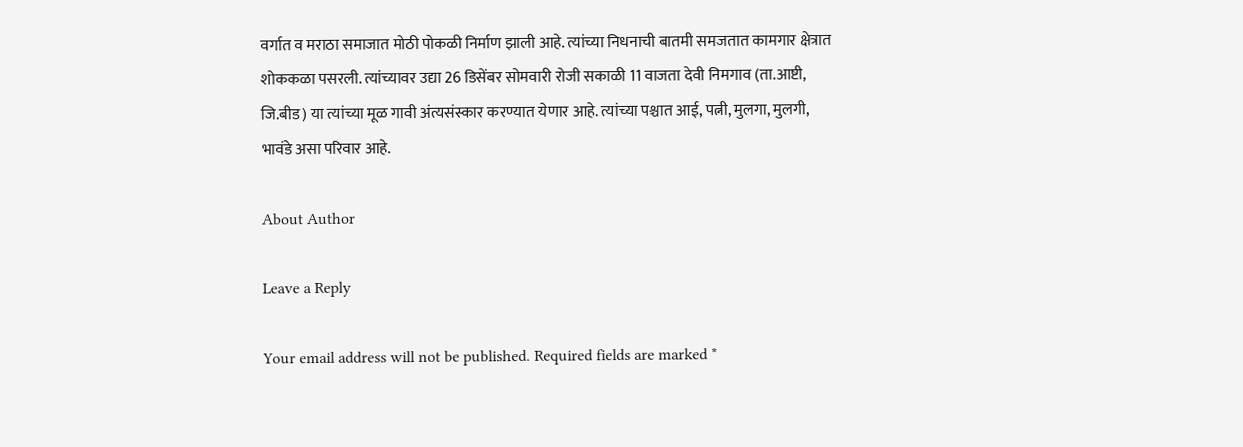वर्गात व मराठा समाजात मोठी पोकळी निर्माण झाली आहे. त्यांच्या निधनाची बातमी समजतात कामगार क्षेत्रात शोककळा पसरली. त्यांच्यावर उद्या 26 डिसेंबर सोमवारी रोजी सकाळी 11 वाजता देवी निमगाव (ता.आष्टी, जि.बीड) या त्यांच्या मूळ गावी अंत्यसंस्कार करण्यात येणार आहे. त्यांच्या पश्चात आई, पत्नी, मुलगा, मुलगी, भावंडे असा परिवार आहे.

About Author

Leave a Reply

Your email address will not be published. Required fields are marked *